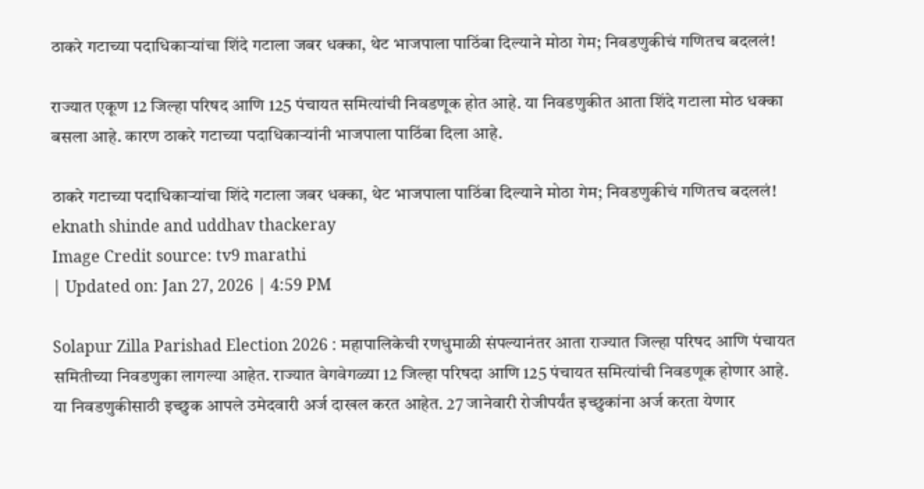ठाकरे गटाच्या पदाधिकाऱ्यांचा शिंदे गटाला जबर धक्का, थेट भाजपाला पाठिंबा दिल्याने मोठा गेम; निवडणुकीचं गणितच बदललं!

राज्यात एकूण 12 जिल्हा परिषद आणि 125 पंचायत समित्यांची निवडणूक होत आहे. या निवडणुकीत आता शिंदे गटाला मोठ धक्का बसला आहे. कारण ठाकरे गटाच्या पदाधिकाऱ्यांनी भाजपाला पाठिंबा दिला आहे.

ठाकरे गटाच्या पदाधिकाऱ्यांचा शिंदे गटाला जबर धक्का, थेट भाजपाला पाठिंबा दिल्याने मोठा गेम; निवडणुकीचं गणितच बदललं!
eknath shinde and uddhav thackeray
Image Credit source: tv9 marathi
| Updated on: Jan 27, 2026 | 4:59 PM

Solapur Zilla Parishad Election 2026 : महापालिकेची रणधुमाळी संपल्यानंतर आता राज्यात जिल्हा परिषद आणि पंचायत समितीच्या निवडणुका लागल्या आहेत. राज्यात वेगवेगळ्या 12 जिल्हा परिषदा आणि 125 पंचायत समित्यांची निवडणूक होणार आहे. या निवडणुकीसाठी इच्छुक आपले उमेदवारी अर्ज दाखल करत आहेत. 27 जानेवारी रोजीपर्यंत इच्छुकांना अर्ज करता येणार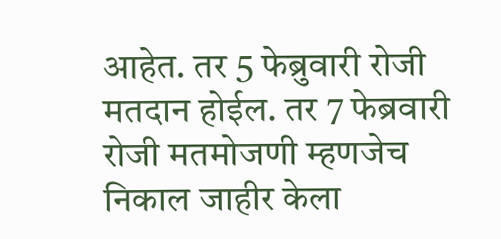आहेत. तर 5 फेब्रुवारी रोजी मतदान होईल. तर 7 फेब्रवारी रोजी मतमोजणी म्हणजेच निकाल जाहीर केला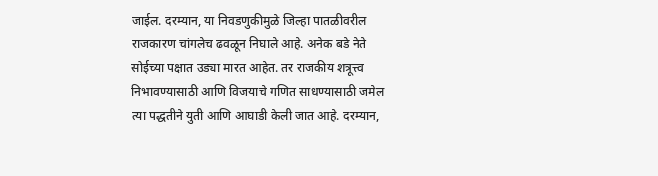जाईल. दरम्यान, या निवडणुकीमुळे जिल्हा पातळीवरील राजकारण चांगलेच ढवळून निघाले आहे. अनेक बडे नेते सोईच्या पक्षात उड्या मारत आहेत. तर राजकीय शत्रूत्त्व निभावण्यासाठी आणि विजयाचे गणित साधण्यासाठी जमेल त्या पद्धतीने युती आणि आघाडी केली जात आहे. दरम्यान,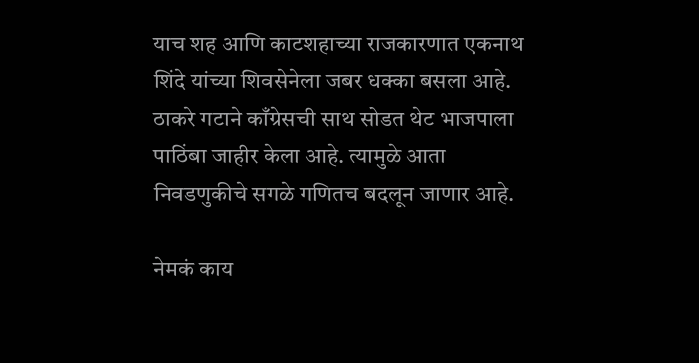याच शह आणि काटशहाच्या राजकारणात एकनाथ शिंदे यांच्या शिवसेनेला जबर धक्का बसला आहे. ठाकरे गटाने काँग्रेसची साथ सोडत थेट भाजपाला पाठिंबा जाहीर केला आहे. त्यामुळे आता निवडणुकीचे सगळे गणितच बदलून जाणार आहे.

नेमकं काय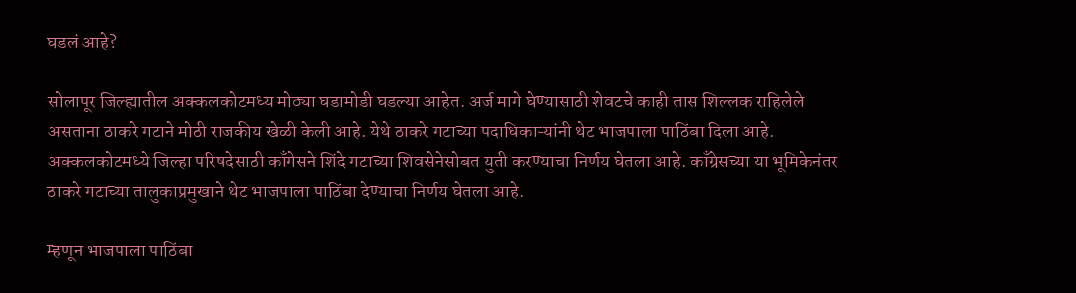घडलं आहे?

सोलापूर जिल्ह्यातील अक्कलकोटमध्य मोठ्या घडामोडी घडल्या आहेत. अर्ज मागे घेण्यासाठी शेवटचे काही तास शिल्लक राहिलेले असताना ठाकरे गटाने मोठी राजकीय खेळी केली आहे. येथे ठाकरे गटाच्या पदाधिकाऱ्यांनी थेट भाजपाला पाठिंबा दिला आहे. अक्कलकोटमध्ये जिल्हा परिषदेसाठी काँगेसने शिंदे गटाच्या शिवसेनेसोबत युती करण्याचा निर्णय घेतला आहे. काँग्रेसच्या या भूमिकेनंतर ठाकरे गटाच्या तालुकाप्रमुखाने थेट भाजपाला पाठिंबा देण्याचा निर्णय घेतला आहे.

म्हणून भाजपाला पाठिंबा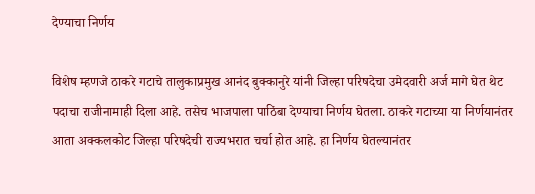देण्याचा निर्णय

विशेष म्हणजे ठाकरे गटाचे तालुकाप्रमुख आनंद बुक्कानुरे यांनी जिल्हा परिषदेचा उमेदवारी अर्ज मागे घेत थेट पदाचा राजीनामाही दिला आहे. तसेच भाजपाला पाठिंबा देण्याचा निर्णय घेतला. ठाकरे गटाच्या या निर्णयानंतर आता अक्कलकोट जिल्हा परिषदेची राज्यभरात चर्चा होत आहे. हा निर्णय घेतल्यानंतर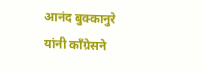आनंद बुक्कानुरे यांनी काँग्रेसने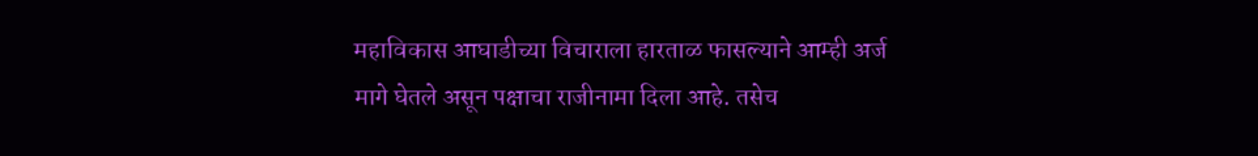महाविकास आघाडीच्या विचाराला हारताळ फासल्याने आम्ही अर्ज मागे घेतले असून पक्षाचा राजीनामा दिला आहे. तसेच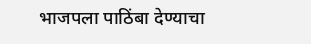भाजपला पाठिंबा देण्याचा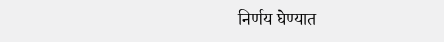निर्णय घेण्यात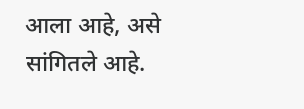आला आहे, असे सांगितले आहे.